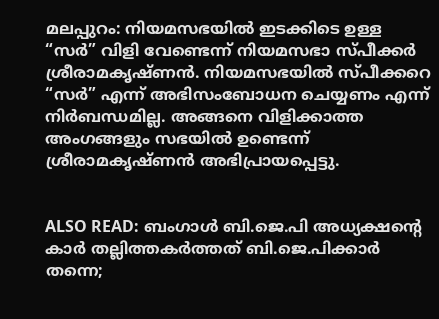മലപ്പുറം: നിയമസഭയില്‍ ഇടക്കിടെ ഉള്ള “സര്‍” വിളി വേണ്ടെന്ന് നിയമസഭാ സ്പീക്കര്‍ ശ്രീരാമകൃഷ്ണന്‍. നിയമസഭയില്‍ സ്പീക്കറെ “സര്‍” എന്ന് അഭിസംബോധന ചെയ്യണം എന്ന് നിര്‍ബന്ധമില്ല. അങ്ങനെ വിളിക്കാത്ത അംഗങ്ങളും സഭയില്‍ ഉണ്ടെന്ന് ശ്രീരാമകൃഷ്ണന്‍ അഭിപ്രായപ്പെട്ടു.


ALSO READ: ബംഗാള്‍ ബി.ജെ.പി അധ്യക്ഷന്റെ കാര്‍ തല്ലിത്തകര്‍ത്തത് ബി.ജെ.പിക്കാര്‍ തന്നെ;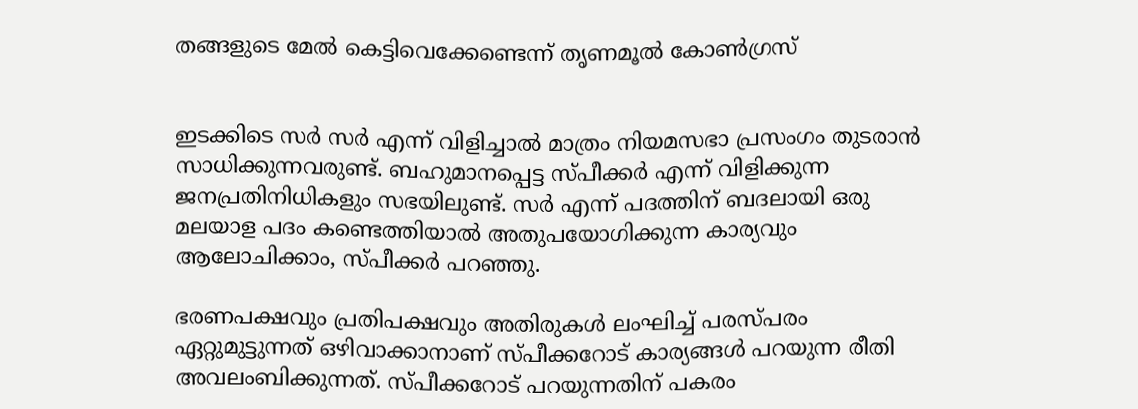തങ്ങളുടെ മേല്‍ കെട്ടിവെക്കേണ്ടെന്ന് തൃണമൂല്‍ കോണ്‍ഗ്രസ്


ഇടക്കിടെ സര്‍ സര്‍ എന്ന് വിളിച്ചാല്‍ മാത്രം നിയമസഭാ പ്രസംഗം തുടരാന്‍ സാധിക്കുന്നവരുണ്ട്. ബഹുമാനപ്പെട്ട സ്പീക്കര്‍ എന്ന് വിളിക്കുന്ന ജനപ്രതിനിധികളും സഭയിലുണ്ട്. സര്‍ എന്ന് പദത്തിന് ബദലായി ഒരു മലയാള പദം കണ്ടെത്തിയാല്‍ അതുപയോഗിക്കുന്ന കാര്യവും ആലോചിക്കാം, സ്പീക്കര്‍ പറഞ്ഞു.

ഭരണപക്ഷവും പ്രതിപക്ഷവും അതിരുകള്‍ ലംഘിച്ച് പരസ്പരം ഏറ്റുമുട്ടുന്നത് ഒഴിവാക്കാനാണ് സ്പീക്കറോട് കാര്യങ്ങള്‍ പറയുന്ന രീതി അവലംബിക്കുന്നത്. സ്പീക്കറോട് പറയുന്നതിന് പകരം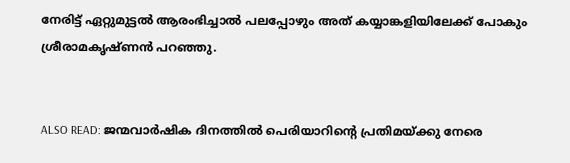നേരിട്ട് ഏറ്റുമുട്ടല്‍ ആരംഭിച്ചാല്‍ പലപ്പോഴും അത് കയ്യാങ്കളിയിലേക്ക് പോകും ശ്രീരാമകൃഷ്ണന്‍ പറഞ്ഞു.


ALSO READ: ജന്മവാര്‍ഷിക ദിനത്തില്‍ പെരിയാറിന്റെ പ്രതിമയ്ക്കു നേരെ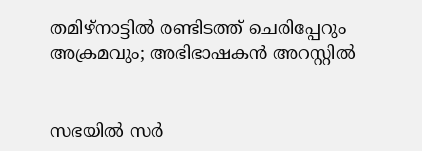തമിഴ്‌നാട്ടില്‍ രണ്ടിടത്ത് ചെരിപ്പേറും അക്രമവും; അഭിഭാഷകന്‍ അറസ്റ്റില്‍


സഭയില്‍ സര്‍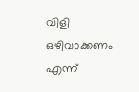വിളി ഒഴിവാക്കണം എന്ന്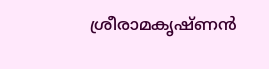ശ്രീരാമകൃഷ്ണന്‍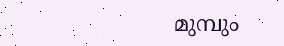മുമ്പും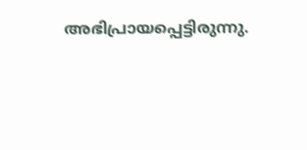അഭിപ്രായപ്പെട്ടിരുന്നു.